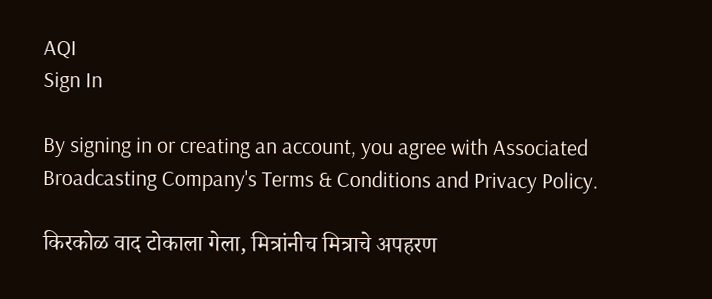AQI
Sign In

By signing in or creating an account, you agree with Associated Broadcasting Company's Terms & Conditions and Privacy Policy.

किरकोळ वाद टोकाला गेला, मित्रांनीच मित्राचे अपहरण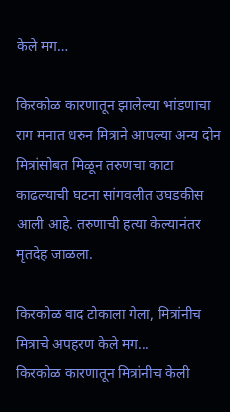केले मग…

किरकोळ कारणातून झालेल्या भांडणाचा राग मनात धरुन मित्राने आपल्या अन्य दोन मित्रांसोबत मिळून तरुणचा काटा काढल्याची घटना सांगवलीत उघडकीस आली आहे. तरुणाची हत्या केल्यानंतर मृतदेह जाळला.

किरकोळ वाद टोकाला गेला, मित्रांनीच मित्राचे अपहरण केले मग...
किरकोळ कारणातून मित्रांनीच केली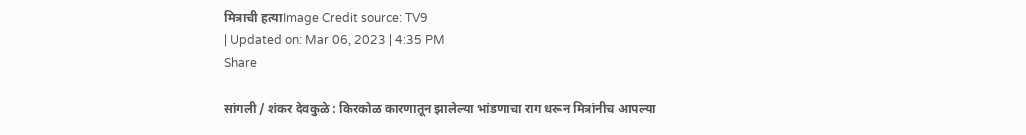मित्राची हत्याImage Credit source: TV9
| Updated on: Mar 06, 2023 | 4:35 PM
Share

सांगली / शंकर देवकुळे : किरकोळ कारणातून झालेल्या भांडणाचा राग धरून मित्रांनीच आपल्या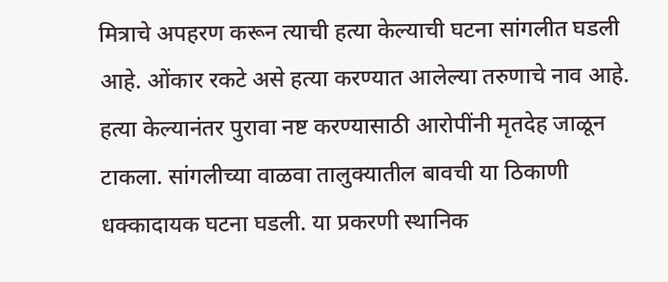मित्राचे अपहरण करून त्याची हत्या केल्याची घटना सांगलीत घडली आहे. ओंकार रकटे असे हत्या करण्यात आलेल्या तरुणाचे नाव आहे. हत्या केल्यानंतर पुरावा नष्ट करण्यासाठी आरोपींनी मृतदेह जाळून टाकला. सांगलीच्या वाळवा तालुक्यातील बावची या ठिकाणी धक्कादायक घटना घडली. या प्रकरणी स्थानिक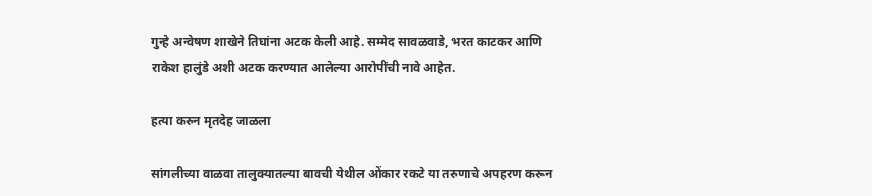गुन्हे अन्वेषण शाखेने तिघांना अटक केली आहे. सम्मेद सावळवाडे, भरत काटकर आणि राकेश हालुंडे अशी अटक करण्यात आलेल्या आरोपींची नावे आहेत.

हत्या करुन मृतदेह जाळला

सांगलीच्या वाळवा तालुक्यातल्या बावची येथील ओंकार रकटे या तरुणाचे अपहरण करून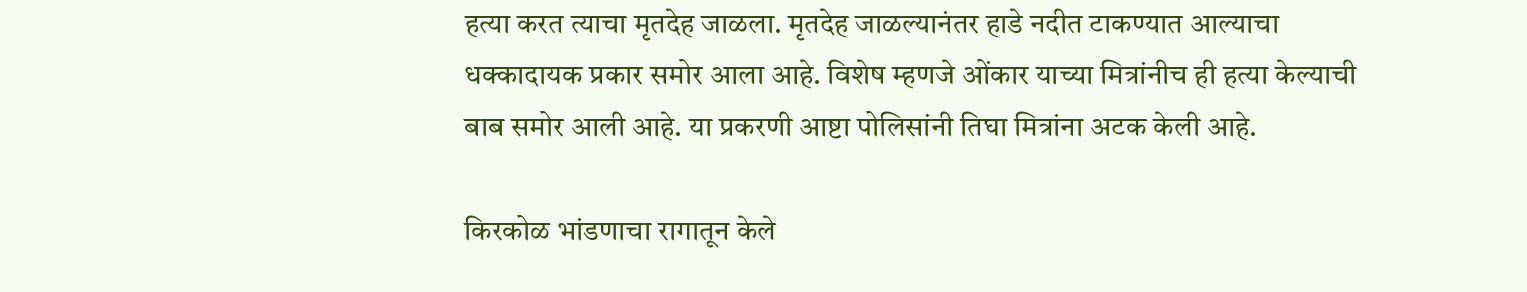हत्या करत त्याचा मृतदेह जाळला. मृतदेह जाळल्यानंतर हाडे नदीत टाकण्यात आल्याचा धक्कादायक प्रकार समोर आला आहे. विशेष म्हणजे ओंकार याच्या मित्रांनीच ही हत्या केल्याची बाब समोर आली आहे. या प्रकरणी आष्टा पोलिसांनी तिघा मित्रांना अटक केली आहे.

किरकोळ भांडणाचा रागातून केले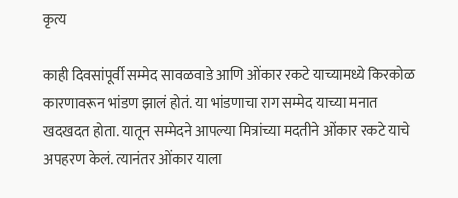कृत्य

काही दिवसांपूर्वी सम्मेद सावळवाडे आणि ओंकार रकटे याच्यामध्ये किरकोळ कारणावरून भांडण झालं होतं. या भांडणाचा राग सम्मेद याच्या मनात खदखदत होता. यातून सम्मेदने आपल्या मित्रांच्या मदतीने ओंकार रकटे याचे अपहरण केलं. त्यानंतर ओंकार याला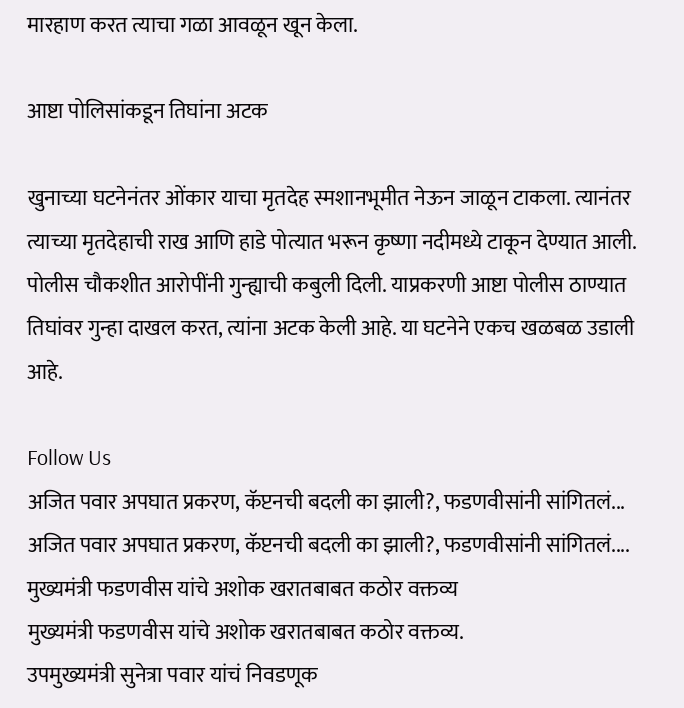मारहाण करत त्याचा गळा आवळून खून केला.

आष्टा पोलिसांकडून तिघांना अटक

खुनाच्या घटनेनंतर ओंकार याचा मृतदेह स्मशानभूमीत नेऊन जाळून टाकला. त्यानंतर त्याच्या मृतदेहाची राख आणि हाडे पोत्यात भरून कृष्णा नदीमध्ये टाकून देण्यात आली. पोलीस चौकशीत आरोपींनी गुन्ह्याची कबुली दिली. याप्रकरणी आष्टा पोलीस ठाण्यात तिघांवर गुन्हा दाखल करत, त्यांना अटक केली आहे. या घटनेने एकच खळबळ उडाली आहे.

Follow Us
अजित पवार अपघात प्रकरण, कॅप्टनची बदली का झाली?, फडणवीसांनी सांगितलं...
अजित पवार अपघात प्रकरण, कॅप्टनची बदली का झाली?, फडणवीसांनी सांगितलं....
मुख्यमंत्री फडणवीस यांचे अशोक खरातबाबत कठोर वक्तव्य
मुख्यमंत्री फडणवीस यांचे अशोक खरातबाबत कठोर वक्तव्य.
उपमुख्यमंत्री सुनेत्रा पवार यांचं निवडणूक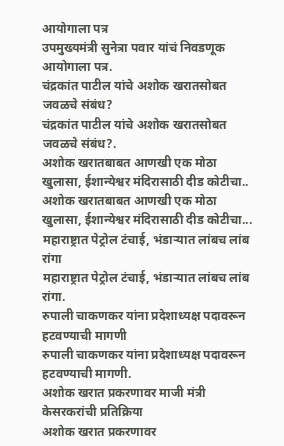आयोगाला पत्र
उपमुख्यमंत्री सुनेत्रा पवार यांचं निवडणूक आयोगाला पत्र.
चंद्रकांत पाटील यांचे अशोक खरातसोबत जवळचे संबंध?
चंद्रकांत पाटील यांचे अशोक खरातसोबत जवळचे संबंध?.
अशोक खरातबाबत आणखी एक मोठा खुलासा, ईशान्येश्वर मंदिरासाठी दीड कोटीचा..
अशोक खरातबाबत आणखी एक मोठा खुलासा, ईशान्येश्वर मंदिरासाठी दीड कोटीचा...
महाराष्ट्रात पेट्रोल टंचाई, भंडाऱ्यात लांबच लांब रांगा
महाराष्ट्रात पेट्रोल टंचाई, भंडाऱ्यात लांबच लांब रांगा.
रुपाली चाकणकर यांना प्रदेशाध्यक्ष पदावरून हटवण्याची मागणी
रुपाली चाकणकर यांना प्रदेशाध्यक्ष पदावरून हटवण्याची मागणी.
अशोक खरात प्रकरणावर माजी मंत्री केसरकरांची प्रतिक्रिया
अशोक खरात प्रकरणावर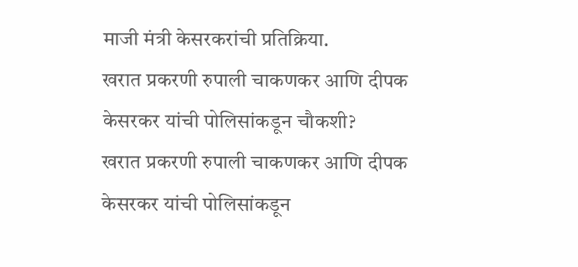माजी मंत्री केसरकरांची प्रतिक्रिया.
खरात प्रकरणी रुपाली चाकणकर आणि दीपक केसरकर यांची पोलिसांकडून चौकशी?
खरात प्रकरणी रुपाली चाकणकर आणि दीपक केसरकर यांची पोलिसांकडून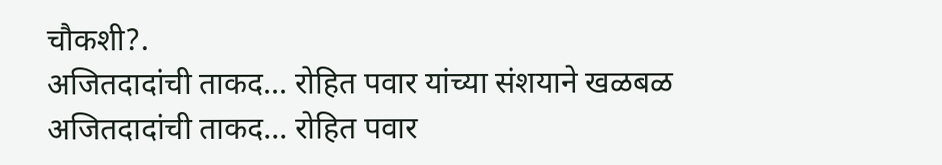चौकशी?.
अजितदादांची ताकद... रोहित पवार यांच्या संशयाने खळबळ
अजितदादांची ताकद... रोहित पवार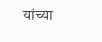यांच्या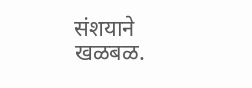संशयाने खळबळ.